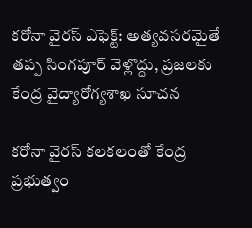కరోనా వైరస్ ఎఫెక్ట్: అత్యవసరమైతే తప్ప సింగపూర్ వెళ్లొద్దు, ప్రజలకు కేంద్ర వైద్యారోగ్యశాఖ సూచన

కరోనా వైరస్ కలకలంతో కేంద్ర ప్రభుత్వం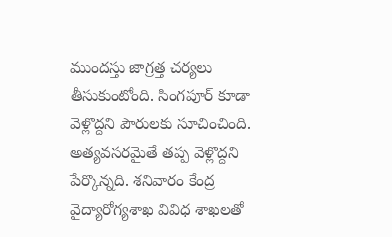ముందస్తు జాగ్రత్త చర్యలు తీసుకుంటోంది. సింగపూర్ కూడా వెళ్లొద్దని పౌరులకు సూచించింది. అత్యవసరమైతే తప్ప వెళ్లొద్దని పేర్కొన్నది. శనివారం కేంద్ర వైద్యారోగ్యశాఖ వివిధ శాఖలతో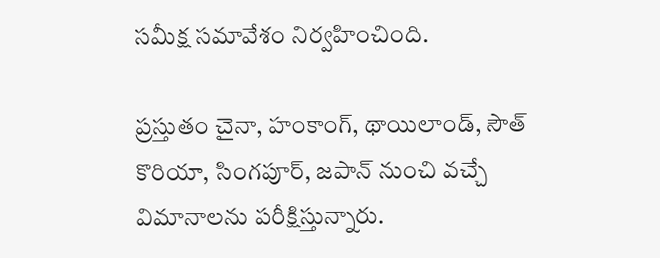సమీక్ష సమావేశం నిర్వహించింది.

ప్రస్తుతం చైనా, హంకాంగ్, థాయిలాండ్, సౌత్ కొరియా, సింగపూర్, జపాన్ నుంచి వచ్చే విమానాలను పరీక్షిస్తున్నారు.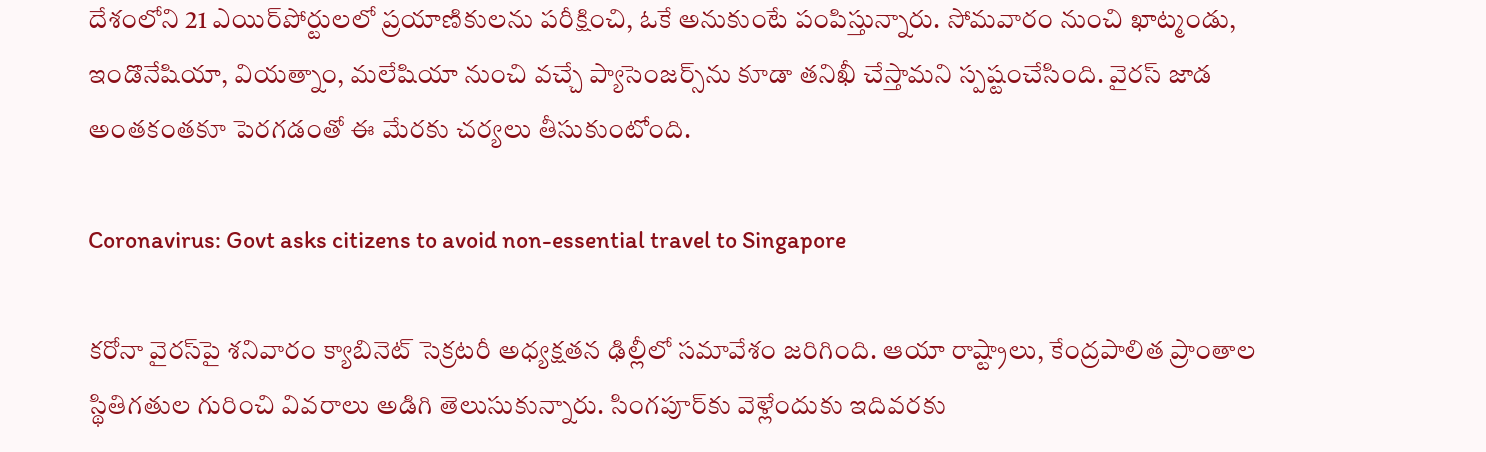దేశంలోని 21 ఎయిర్‌పోర్టులలో ప్రయాణికులను పరీక్షించి, ఓకే అనుకుంటే పంపిస్తున్నారు. సోమవారం నుంచి ఖాట్మండు, ఇండొనేషియా, వియత్నాం, మలేషియా నుంచి వచ్చే ప్యాసెంజర్స్‌ను కూడా తనిఖీ చేస్తామని స్పష్టంచేసింది. వైరస్ జాడ అంతకంతకూ పెరగడంతో ఈ మేరకు చర్యలు తీసుకుంటోంది.

Coronavirus: Govt asks citizens to avoid non-essential travel to Singapore

కరోనా వైరస్‌పై శనివారం క్యాబినెట్ సెక్రటరీ అధ్యక్షతన ఢిల్లీలో సమావేశం జరిగింది. ఆయా రాష్ట్రాలు, కేంద్రపాలిత ప్రాంతాల స్థితిగతుల గురించి వివరాలు అడిగి తెలుసుకున్నారు. సింగపూర్‌కు వెళ్లేందుకు ఇదివరకు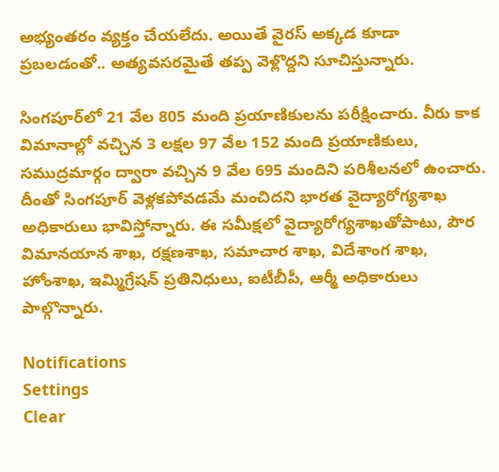అభ్యంతరం వ్యక్తం చేయలేదు. అయితే వైరస్ అక్కడ కూడా ప్రబలడంతో.. అత్యవసరమైతే తప్ప వెళ్లొద్దని సూచిస్తున్నారు.

సింగపూర్‌లో 21 వేల 805 మంది ప్రయాణికులను పరీక్షించారు. వీరు కాక విమానాల్లో వచ్చిన 3 లక్షల 97 వేల 152 మంది ప్రయాణికులు, సముద్రమార్గం ద్వారా వచ్చిన 9 వేల 695 మందిని పరిశీలనలో ఉంచారు. దీంతో సింగపూర్ వెళ్లకపోవడమే మంచిదని భారత వైద్యారోగ్యశాఖ అధికారులు భావిస్తోన్నారు. ఈ సమీక్షలో వైద్యారోగ్యశాఖతోపాటు, పౌర విమానయాన శాఖ, రక్షణశాఖ, సమాచార శాఖ, విదేశాంగ శాఖ, హోంశాఖ, ఇమ్మిగ్రేషన్ ప్రతినిధులు, ఐటీబీపీ, ఆర్మీ అధికారులు పాల్గొన్నారు.

Notifications
Settings
Clear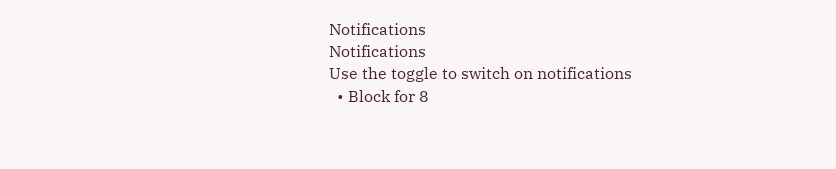Notifications
Notifications
Use the toggle to switch on notifications
  • Block for 8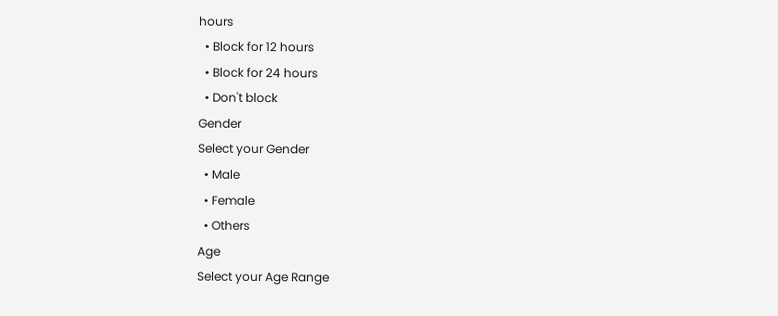hours
  • Block for 12 hours
  • Block for 24 hours
  • Don't block
Gender
Select your Gender
  • Male
  • Female
  • Others
Age
Select your Age Range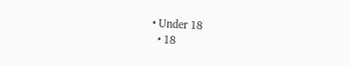• Under 18
  • 18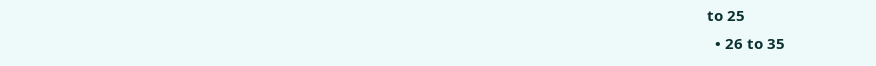to 25
  • 26 to 35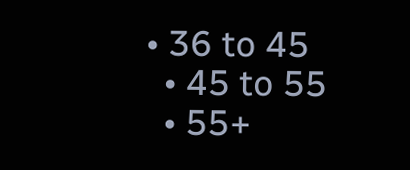• 36 to 45
  • 45 to 55
  • 55+